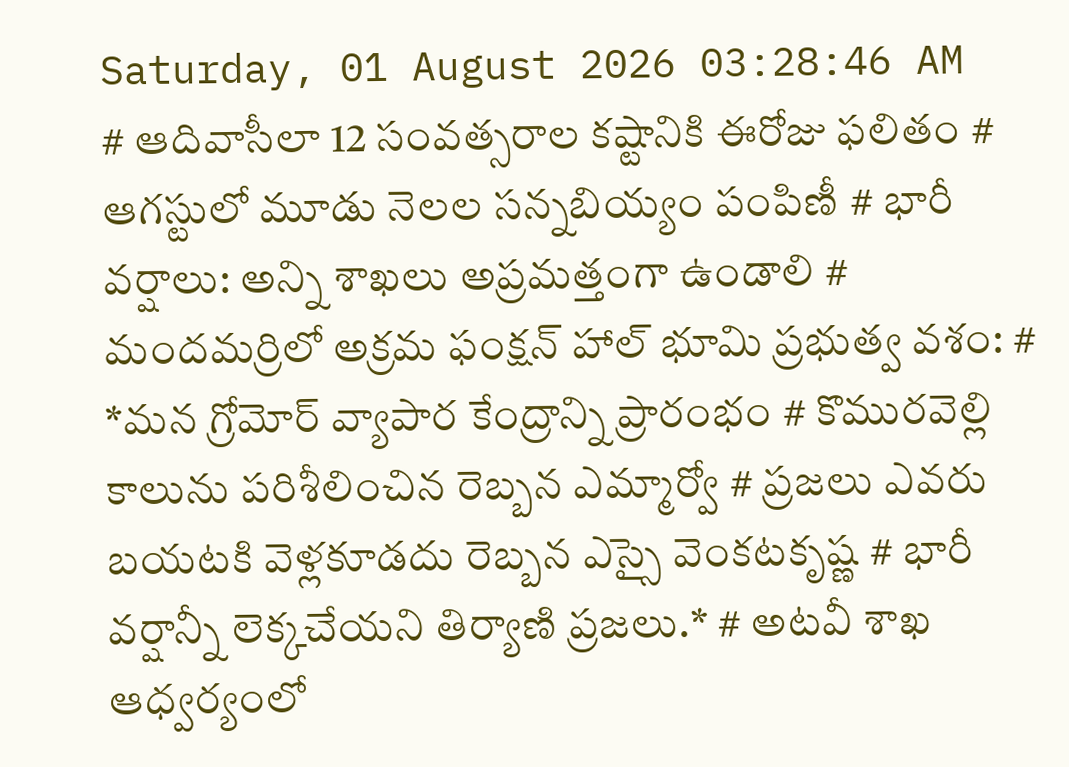Saturday, 01 August 2026 03:28:46 AM
# ఆదివాసీలా 12 సంవత్సరాల కష్టానికి ఈరోజు ఫలితం # ఆగస్టులో మూడు నెలల సన్నబియ్యం పంపిణీ # భారీ వర్షాలు: అన్ని శాఖలు అప్రమత్తంగా ఉండాలి # మందమర్రిలో అక్రమ ఫంక్షన్ హాల్ భూమి ప్రభుత్వ వశం: # *మన గ్రోమోర్ వ్యాపార కేంద్రాన్ని ప్రారంభం # కొమురవెల్లి కాలును పరిశీలించిన రెబ్బన ఎమ్మార్వో # ప్రజలు ఎవరు బయటకి వెళ్లకూడదు రెబ్బన ఎస్సై వెంకటకృష్ణ # భారీ వర్షాన్నీ లెక్కచేయని తిర్యాణి ప్రజలు.* # అటవీ శాఖ ఆధ్వర్యంలో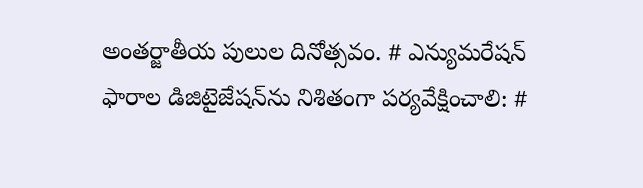అంతర్జాతీయ పులుల దినోత్సవం. # ఎన్యుమరేషన్ ఫారాల డిజిటైజేషన్‌ను నిశితంగా పర్యవేక్షించాలి: #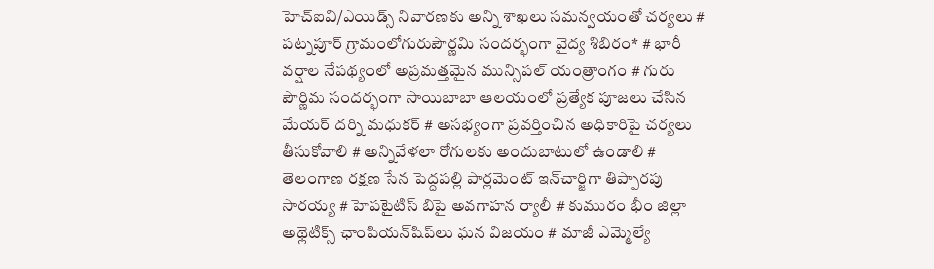హెచ్ఐవి/ఎయిడ్స్ నివారణకు అన్ని శాఖలు సమన్వయంతో చర్యలు # పట్నపూర్ గ్రామంలోగురుపౌర్ణమి సందర్భంగా వైద్య శిబిరం* # భారీ వర్షాల నేపథ్యంలో అప్రమత్తమైన మున్సిపల్ యంత్రాంగం # గురు పౌర్ణిమ సందర్భంగా సాయిబాబా ఆలయంలో ప్రత్యేక పూజలు చేసిన మేయర్ దర్ని మధుకర్ # అసభ్యంగా ప్రవర్తించిన అధికారిపై చర్యలు తీసుకోవాలి # అన్నివేళలా రోగులకు అందుబాటులో ఉండాలి # తెలంగాణ రక్షణ సేన పెద్దపల్లి పార్లమెంట్ ఇన్‌చార్జిగా తిప్పారపు సారయ్య # హెపటైటిస్ బిపై అవగాహన ర్యాలీ # కుమురం భీం జిల్లా అథ్లెటిక్స్ ఛాంపియన్‌షిప్‌లు ఘన విజయం # మాజీ ఎమ్మెల్యే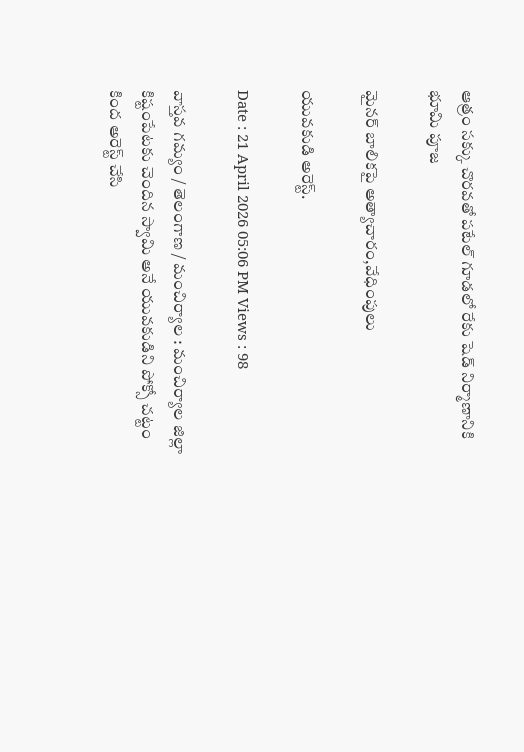ఆత్రం సక్కు చొరవతో పటేల్ గూడలో రేకు షెడ్ నిర్మాణానికి భూమి పూజ

మైనర్ బాలికపై అత్యాచారం,వేధింపులు

యువకుడి అరెస్ట్.

Date : 21 April 2026 05:06 PM Views : 98

వాస్తవ గమ్యం / తెలంగాణ / మంచిర్యాల : మంచిర్యాల జిల్లా కిష్టంపేటకు చెందిన స్వామి అనే యువకుడిని పోక్సో చట్టం కింద అరెస్ట్ చేసి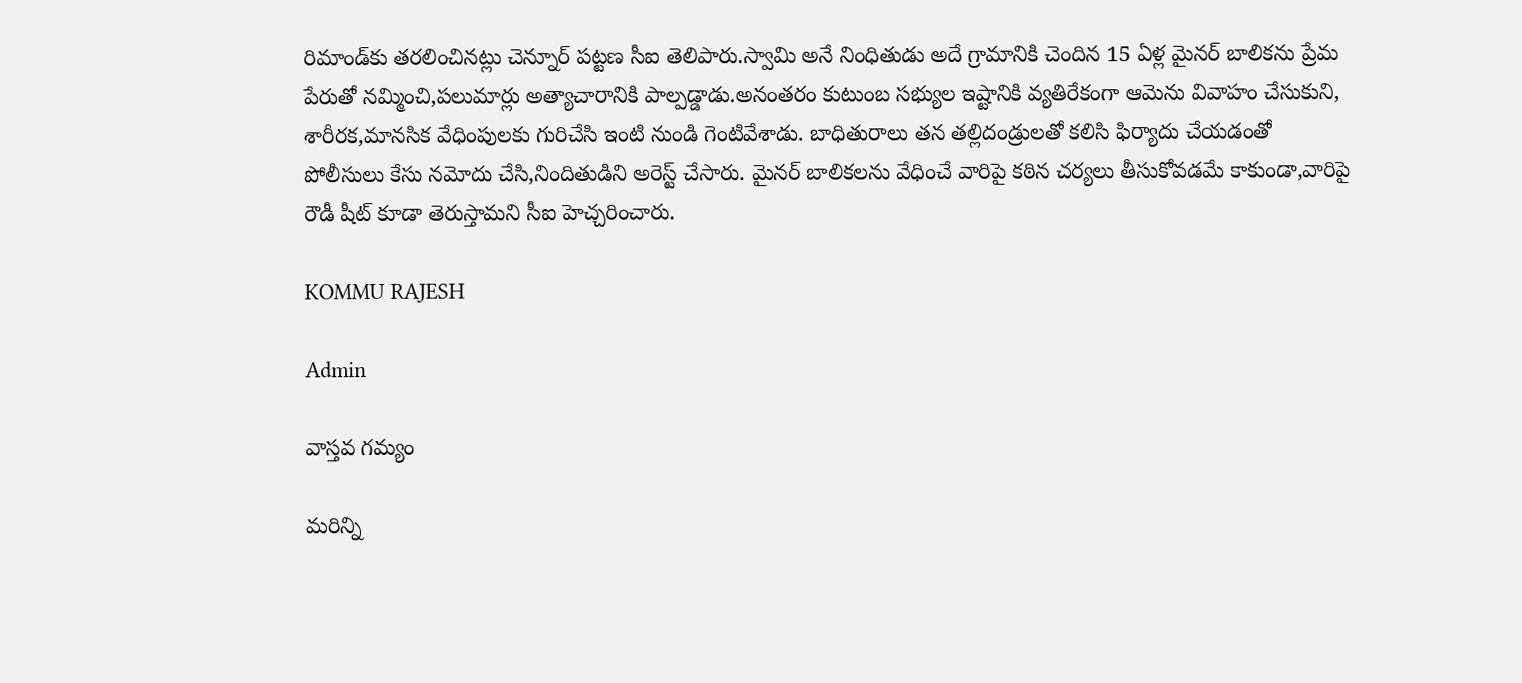రిమాండ్‌కు తరలించినట్లు చెన్నూర్ పట్టణ సీఐ తెలిపారు.స్వామి అనే నింధితుడు అదే గ్రామానికి చెందిన 15 ఏళ్ల మైనర్ బాలికను ప్రేమ పేరుతో నమ్మించి,పలుమార్లు అత్యాచారానికి పాల్పడ్డాడు.అనంతరం కుటుంబ సభ్యుల ఇష్టానికి వ్యతిరేకంగా ఆమెను వివాహం చేసుకుని, శారీరక,మానసిక వేధింపులకు గురిచేసి ఇంటి నుండి గెంటివేశాడు. బాధితురాలు తన తల్లిదండ్రులతో కలిసి ఫిర్యాదు చేయడంతో పోలీసులు కేసు నమోదు చేసి,నిందితుడిని అరెస్ట్ చేసారు. మైనర్ బాలికలను వేధించే వారిపై కఠిన చర్యలు తీసుకోవడమే కాకుండా,వారిపై రౌడీ షీట్ కూడా తెరుస్తామని సీఐ హెచ్చరించారు.

KOMMU RAJESH

Admin

వాస్తవ గమ్యం

మరిన్ని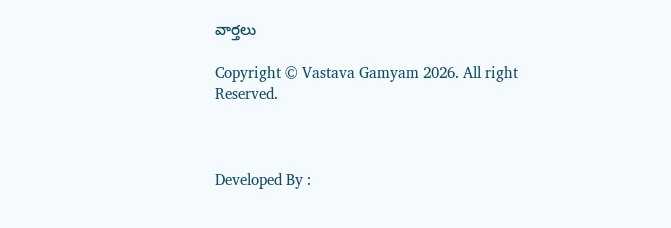వార్తలు

Copyright © Vastava Gamyam 2026. All right Reserved.



Developed By :